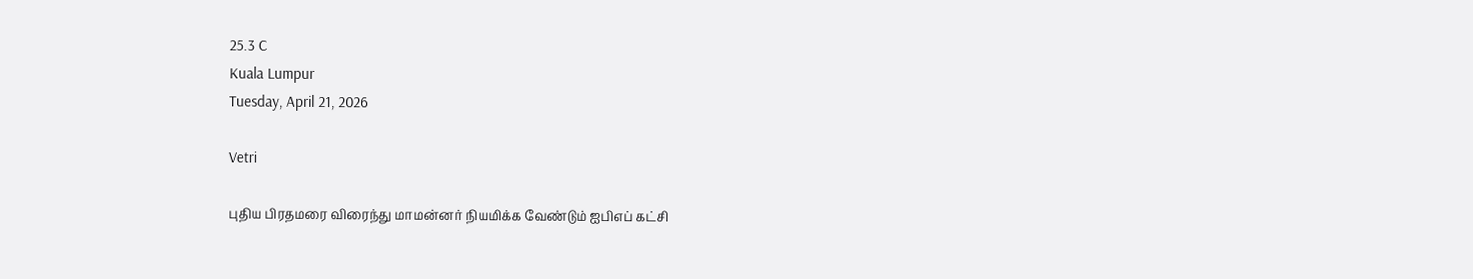25.3 C
Kuala Lumpur
Tuesday, April 21, 2026

Vetri

புதிய பிரதமரை விரைந்து மாமன்னர் நியமிக்க வேண்டும் ஐபிஎப் கட்சி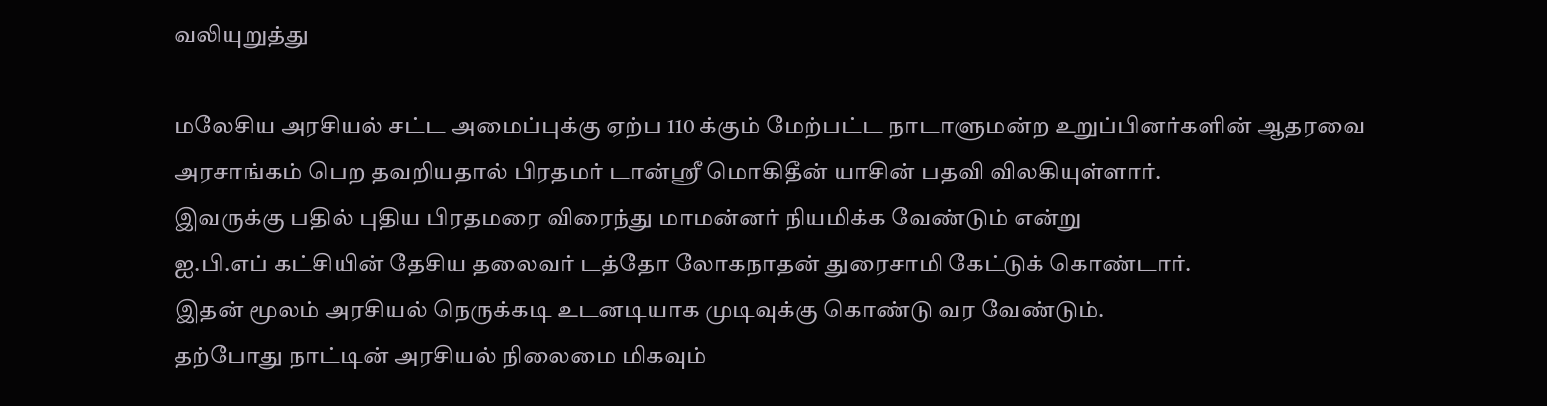வலியுறுத்து

மலேசிய அரசியல் சட்ட அமைப்புக்கு ஏற்ப 110 க்கும் மேற்பட்ட நாடாளுமன்ற உறுப்பினர்களின் ஆதரவை அரசாங்கம் பெற தவறியதால் பிரதமர் டான்ஸ்ரீ மொகிதீன் யாசின் பதவி விலகியுள்ளார்.
இவருக்கு பதில் புதிய பிரதமரை விரைந்து மாமன்னர் நியமிக்க வேண்டும் என்று
ஐ.பி.எப் கட்சியின் தேசிய தலைவர் டத்தோ லோகநாதன் துரைசாமி கேட்டுக் கொண்டார்.
இதன் மூலம் அரசியல் நெருக்கடி உடனடியாக முடிவுக்கு கொண்டு வர வேண்டும்.
தற்போது நாட்டின் அரசியல் நிலைமை மிகவும்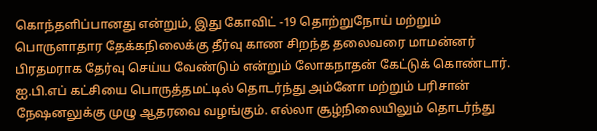கொந்தளிப்பானது என்றும், இது கோவிட் -19 தொற்றுநோய் மற்றும் பொருளாதார தேக்கநிலைக்கு தீர்வு காண சிறந்த தலைவரை மாமன்னர் பிரதமராக தேர்வு செய்ய வேண்டும் என்றும் லோகநாதன் கேட்டுக் கொண்டார்.
ஐ.பி.எப் கட்சியை பொருத்தமட்டில் தொடர்ந்து அம்னோ மற்றும் பரிசான் நேஷனலுக்கு முழு ஆதரவை வழங்கும். எல்லா சூழ்நிலையிலும் தொடர்ந்து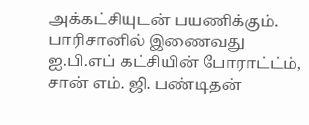அக்கட்சியுடன் பயணிக்கும். பாரிசானில் இணைவது ஐ.பி.எப் கட்சியின் போராட்ட்ம், சான் எம். ஜி. பண்டிதன்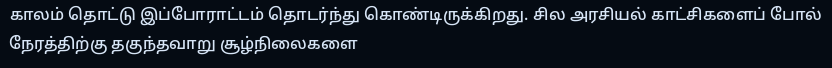காலம் தொட்டு இப்போராட்டம் தொடர்ந்து கொண்டிருக்கிறது. சில அரசியல் காட்சிகளைப் போல் நேரத்திற்கு தகுந்தவாறு சூழ்நிலைகளை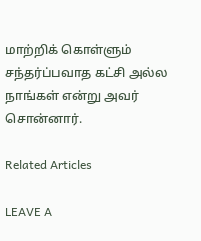மாற்றிக் கொள்ளும் சந்தர்ப்பவாத கட்சி அல்ல நாங்கள் என்று அவர் சொன்னார்.

Related Articles

LEAVE A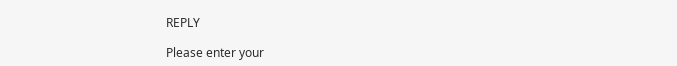REPLY

Please enter your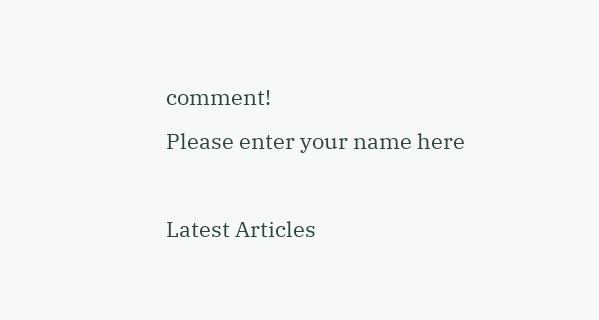comment!
Please enter your name here

Latest Articles